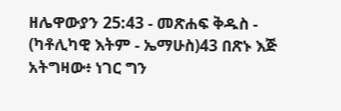ዘሌዋውያን 25:43 - መጽሐፍ ቅዱስ - (ካቶሊካዊ እትም - ኤማሁስ)43 በጽኑ እጅ አትግዛው፥ ነገር ግን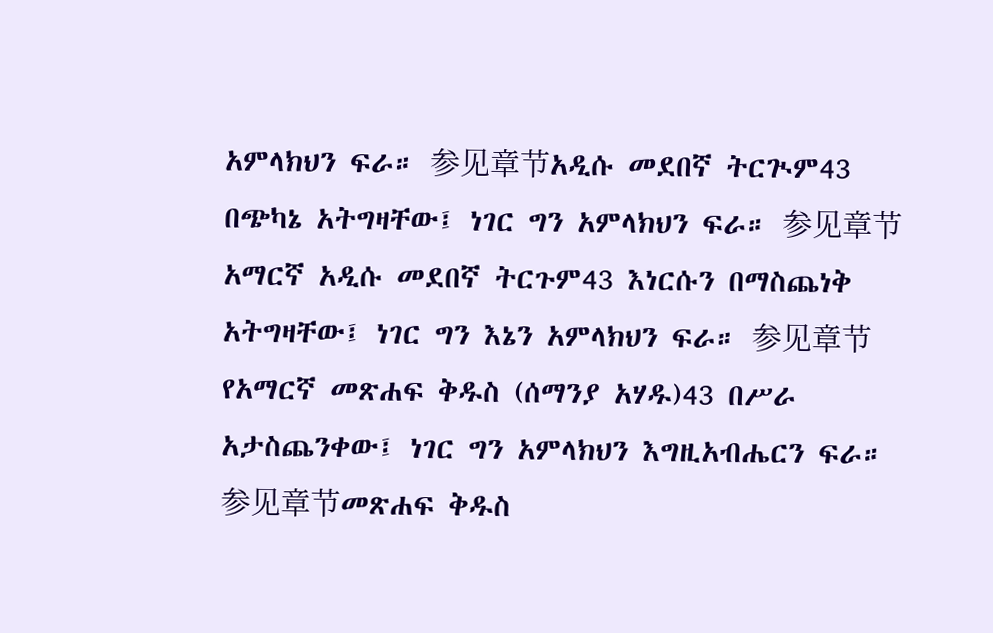አምላክህን ፍራ። 参见章节አዲሱ መደበኛ ትርጒም43 በጭካኔ አትግዛቸው፤ ነገር ግን አምላክህን ፍራ። 参见章节አማርኛ አዲሱ መደበኛ ትርጉም43 እነርሱን በማስጨነቅ አትግዛቸው፤ ነገር ግን እኔን አምላክህን ፍራ። 参见章节የአማርኛ መጽሐፍ ቅዱስ (ሰማንያ አሃዱ)43 በሥራ አታስጨንቀው፤ ነገር ግን አምላክህን እግዚአብሔርን ፍራ። 参见章节መጽሐፍ ቅዱስ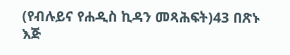(የብሉይና የሐዲስ ኪዳን መጻሕፍት)43 በጽኑ እጅ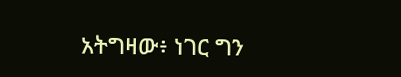አትግዛው፥ ነገር ግን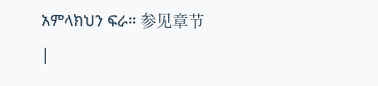አምላክህን ፍራ። 参见章节 |